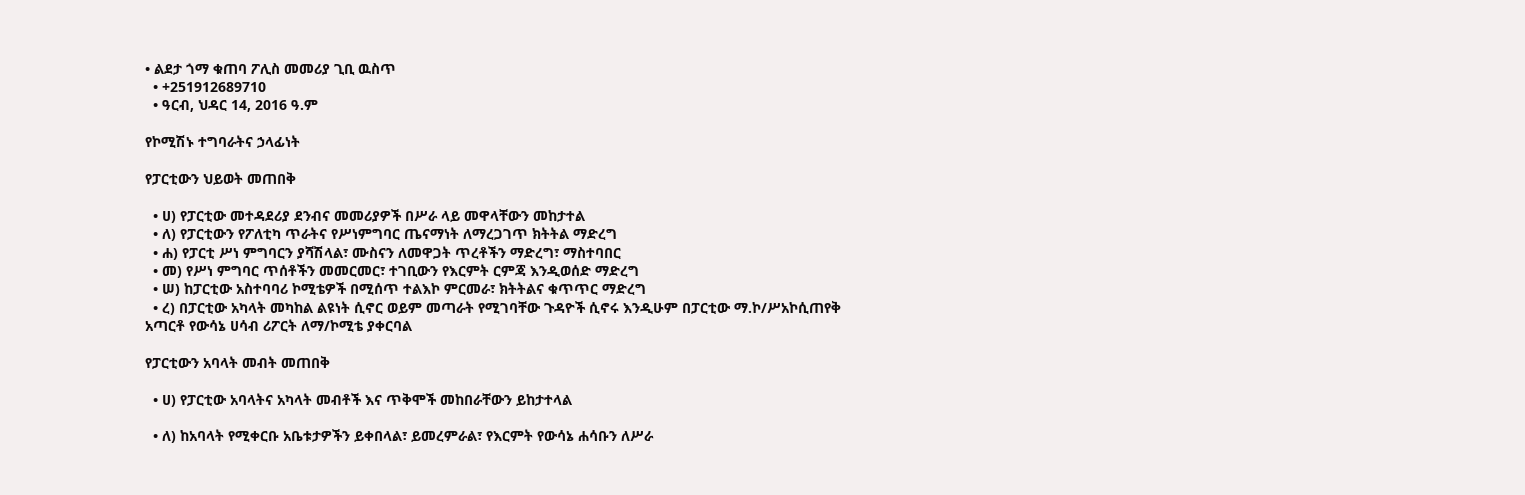• ልደታ ጎማ ቁጠባ ፖሊስ መመሪያ ጊቢ ዉስጥ
  • +251912689710
  • ዓርብ, ህዳር 14, 2016 ዓ.ም

የኮሚሽኑ ተግባራትና ኃላፊነት

የፓርቲውን ህይወት መጠበቅ

  • ሀ) የፓርቲው መተዳደሪያ ደንብና መመሪያዎች በሥራ ላይ መዋላቸውን መከታተል
  • ለ) የፓርቲውን የፖለቲካ ጥራትና የሥነምግባር ጤናማነት ለማረጋገጥ ክትትል ማድረግ
  • ሐ) የፓርቲ ሥነ ምግባርን ያሻሽላል፣ ሙስናን ለመዋጋት ጥረቶችን ማድረግ፣ ማስተባበር
  • መ) የሥነ ምግባር ጥሰቶችን መመርመር፣ ተገቢውን የእርምት ርምጃ እንዲወሰድ ማድረግ
  • ሠ) ከፓርቲው አስተባባሪ ኮሚቴዎች በሚሰጥ ተልእኮ ምርመራ፣ ክትትልና ቁጥጥር ማድረግ
  • ረ) በፓርቲው አካላት መካከል ልዩነት ሲኖር ወይም መጣራት የሚገባቸው ጉዳዮች ሲኖሩ እንዲሁም በፓርቲው ማ.ኮ/ሥአኮሲጠየቅ አጣርቶ የውሳኔ ሀሳብ ሪፖርት ለማ/ኮሚቴ ያቀርባል

የፓርቲውን አባላት መብት መጠበቅ

  • ሀ) የፓርቲው አባላትና አካላት መብቶች እና ጥቅሞች መከበራቸውን ይከታተላል

  • ለ) ከአባላት የሚቀርቡ አቤቱታዎችን ይቀበላል፣ ይመረምራል፣ የእርምት የውሳኔ ሐሳቡን ለሥራ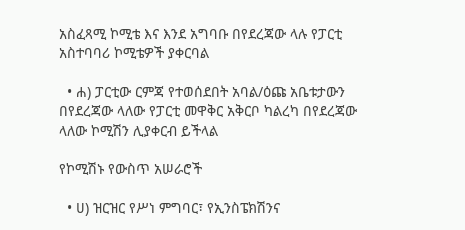አስፈጻሚ ኮሚቴ እና እንደ አግባቡ በየደረጃው ላሉ የፓርቲ አስተባባሪ ኮሚቴዎች ያቀርባል

  • ሐ) ፓርቲው ርምጃ የተወሰደበት አባል/ዕጩ አቤቱታውን በየደረጃው ላለው የፓርቲ መዋቅር አቅርቦ ካልረካ በየደረጃው ላለው ኮሚሽን ሊያቀርብ ይችላል

የኮሚሽኑ የውስጥ አሠራሮች

  • ሀ) ዝርዝር የሥነ ምግባር፣ የኢንስፔክሽንና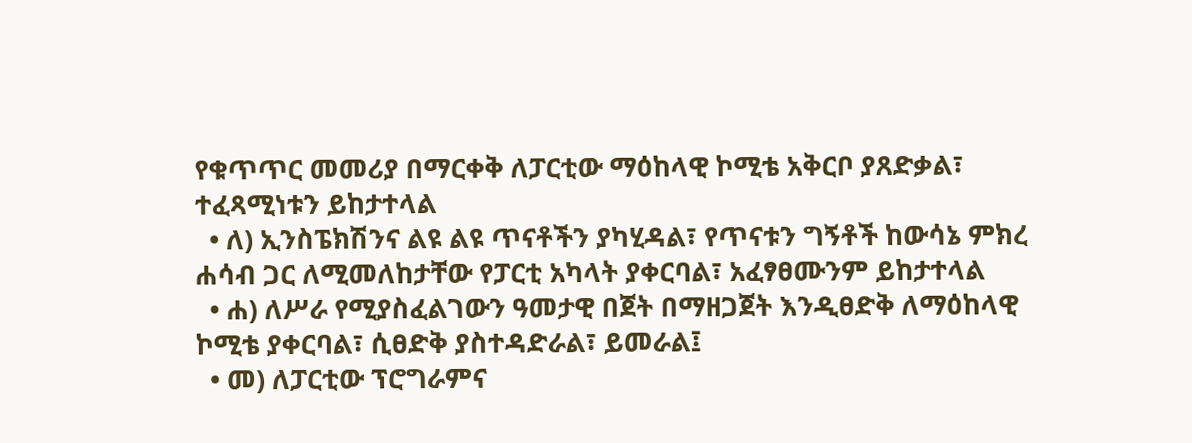የቁጥጥር መመሪያ በማርቀቅ ለፓርቲው ማዕከላዊ ኮሚቴ አቅርቦ ያጸድቃል፣ ተፈጻሚነቱን ይከታተላል
  • ለ) ኢንስፔክሽንና ልዩ ልዩ ጥናቶችን ያካሂዳል፣ የጥናቱን ግኝቶች ከውሳኔ ምክረ ሐሳብ ጋር ለሚመለከታቸው የፓርቲ አካላት ያቀርባል፣ አፈፃፀሙንም ይከታተላል
  • ሐ) ለሥራ የሚያስፈልገውን ዓመታዊ በጀት በማዘጋጀት እንዲፀድቅ ለማዕከላዊ ኮሚቴ ያቀርባል፣ ሲፀድቅ ያስተዳድራል፣ ይመራል፤
  • መ) ለፓርቲው ፕሮግራምና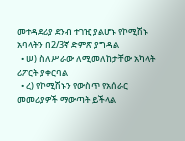መተዳደሪያ ደንብ ተገዢ ያልሆኑ የኮሚሽኑ አባላትን በ2/3ኛ ድምጽ ያግዳል
  • ሠ) ስለሥራው ለሚመለከታቸው አካላት ሪፖርት ያቀርባል
  • ረ) የኮሚሽኑን የውስጥ የአሰራር መመሪያዎች ማውጣት ይችላል